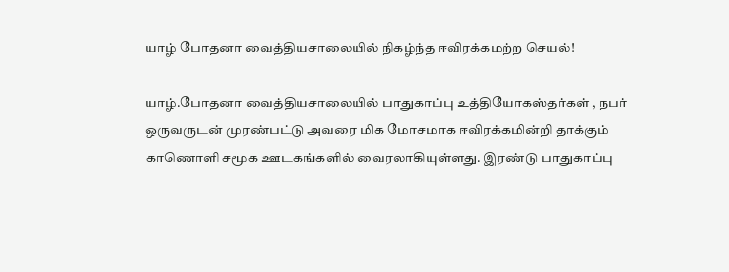யாழ் போதனா வைத்தியசாலையில் நிகழ்ந்த ஈவிரக்கமற்ற செயல்!

யாழ்.போதனா வைத்தியசாலையில் பாதுகாப்பு உத்தியோகஸ்தர்கள் , நபர் ஒருவருடன் முரண்பட்டு அவரை மிக மோசமாக ஈவிரக்கமின்றி தாக்கும் காணொளி சமூக ஊடகங்களில் வைரலாகியுள்ளது. இரண்டு பாதுகாப்பு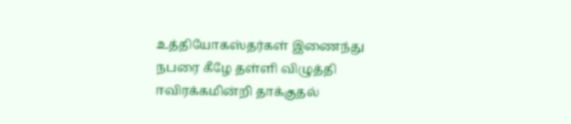உத்தியோகஸ்தர்கள் இணைந்து நபரை கீழே தள்ளி விழுத்தி ஈவிரக்கமின்றி தாக்குதல்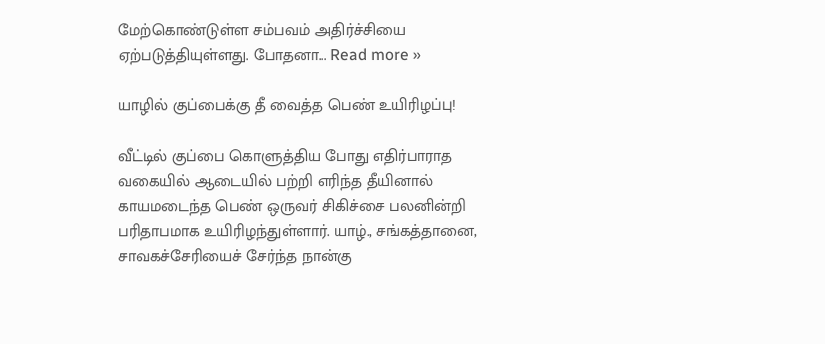மேற்கொண்டுள்ள சம்பவம் அதிர்ச்சியை ஏற்படுத்தியுள்ளது. போதனா... Read more »

யாழில் குப்பைக்கு தீ வைத்த பெண் உயிரிழப்பு!

வீட்டில் குப்பை கொளுத்திய போது எதிர்பாராத வகையில் ஆடையில் பற்றி எரிந்த தீயினால் காயமடைந்த பெண் ஒருவர் சிகிச்சை பலனின்றி பரிதாபமாக உயிரிழந்துள்ளார். யாழ்., சங்கத்தானை, சாவகச்சேரியைச் சேர்ந்த நான்கு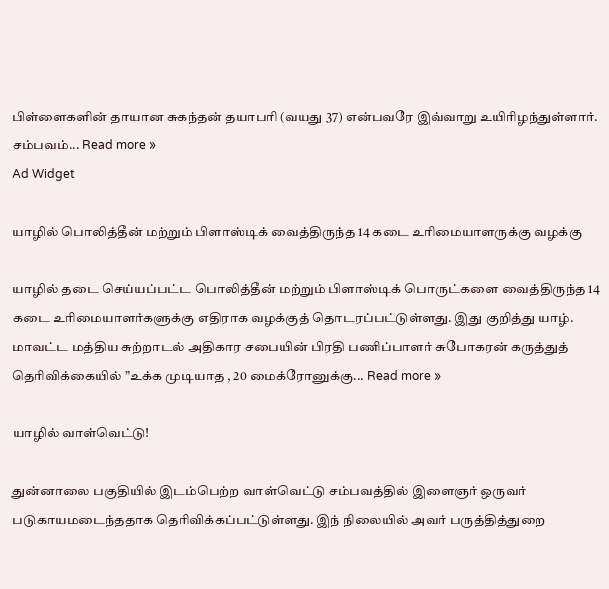பிள்ளைகளின் தாயான சுகந்தன் தயாபரி (வயது 37) என்பவரே இவ்வாறு உயிரிழந்துள்ளார். சம்பவம்... Read more »
Ad Widget

யாழில் பொலித்தீன் மற்றும் பிளாஸ்டிக் வைத்திருந்த 14 கடை உரிமையாளருக்கு வழக்கு

யாழில் தடை செய்யப்பட்ட பொலித்தீன் மற்றும் பிளாஸ்டிக் பொருட்களை வைத்திருந்த 14 கடை உரிமையாளர்களுக்கு எதிராக வழக்குத் தொடரப்பட்டுள்ளது. இது குறித்து யாழ். மாவட்ட மத்திய சுற்றாடல் அதிகார சபையின் பிரதி பணிப்பாளர் சுபோகரன் கருத்துத் தெரிவிக்கையில் ”உக்க முடியாத , 20 மைக்ரோனுக்கு... Read more »

யாழில் வாள்வெட்டு!

துன்னாலை பகுதியில் இடம்பெற்ற வாள்வெட்டு சம்பவத்தில் இளைஞர் ஒருவர் படுகாயமடைந்ததாக தெரிவிக்கப்பட்டுள்ளது. இந் நிலையில் அவர் பருத்தித்துறை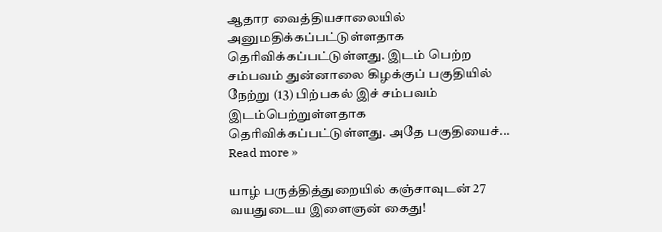ஆதார வைத்தியசாலையில் அனுமதிக்கப்பட்டுள்ளதாக தெரிவிக்கப்பட்டுள்ளது. இடம் பெற்ற சம்பவம் துன்னாலை கிழக்குப் பகுதியில் நேற்று (13) பிற்பகல் இச் சம்பவம் இடம்பெற்றுள்ளதாக தெரிவிக்கப்பட்டுள்ளது. அதே பகுதியைச்... Read more »

யாழ் பருத்தித்துறையில் கஞ்சாவுடன் 27 வயதுடைய இளைஞன் கைது!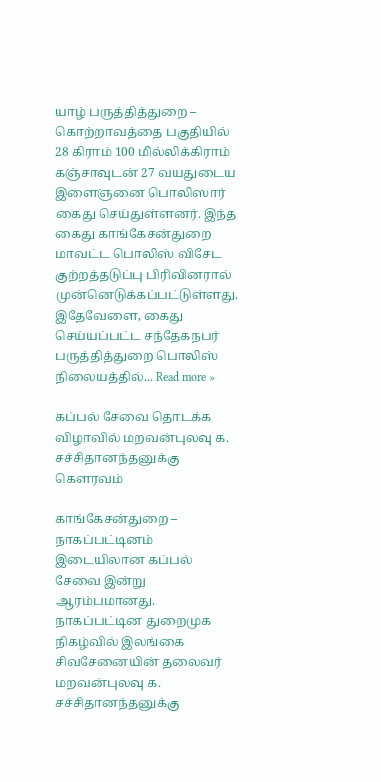யாழ் பருத்தித்துறை – கொற்றாவத்தை பகுதியில் 28 கிராம் 100 மில்லிக்கிராம் கஞ்சாவுடன் 27 வயதுடைய இளைஞனை பொலிஸார் கைது செய்துள்ளனர். இந்த கைது காங்கேசன்துறை மாவட்ட பொலிஸ் விசேட குற்றத்தடுப்பு பிரிவினரால் முன்னெடுக்கப்பட்டுள்ளது. இதேவேளை, கைது செய்யப்பட்ட சந்தேகநபர் பருத்தித்துறை பொலிஸ் நிலையத்தில்... Read more »

கப்பல் சேவை தொடக்க விழாவில் மறவன்புலவு க. சச்சிதானந்தனுக்கு கெளரவம்

காங்கேசன்துறை – நாகப்பட்டினம் இடையிலான கப்பல் சேவை இன்று ஆரம்பமானது. நாகப்பட்டின துறைமுக நிகழ்வில் இலங்கை சிவசேனையின் தலைவர் மறவன்புலவு க. சச்சிதானந்தனுக்கு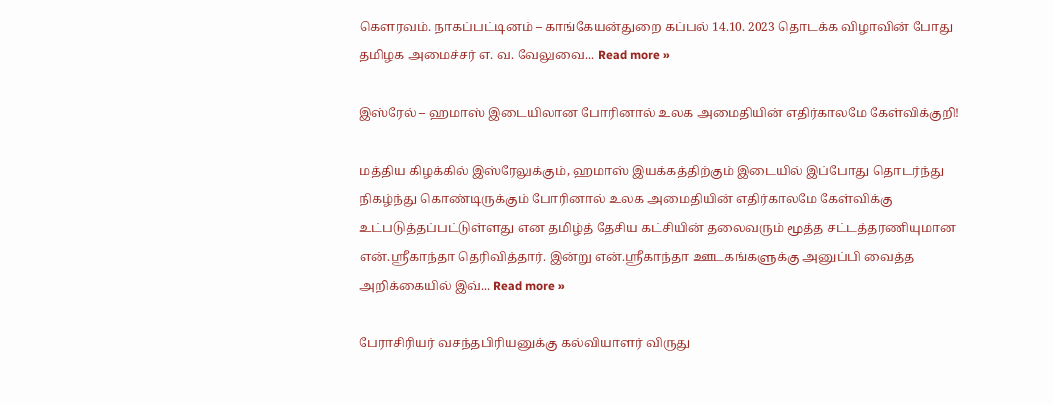கெளரவம். நாகப்பட்டினம் – காங்கேயன்துறை கப்பல் 14.10. 2023 தொடக்க விழாவின் போது தமிழக அமைச்சர் எ. வ. வேலுவை... Read more »

இஸ்ரேல் – ஹமாஸ் இடையிலான போரினால் உலக அமைதியின் எதிர்காலமே கேள்விக்குறி!

மத்திய கிழக்கில் இஸ்ரேலுக்கும், ஹமாஸ் இயக்கத்திற்கும் இடையில் இப்போது தொடர்ந்து நிகழ்ந்து கொண்டிருக்கும் போரினால் உலக அமைதியின் எதிர்காலமே கேள்விக்கு உட்படுத்தப்பட்டுள்ளது என தமிழ்த் தேசிய கட்சியின் தலைவரும் மூத்த சட்டத்தரணியுமான என்.ஶ்ரீகாந்தா தெரிவித்தார். இன்று என்.ஶ்ரீகாந்தா ஊடகங்களுக்கு அனுப்பி வைத்த அறிக்கையில் இவ்... Read more »

பேராசிரியர் வசந்தபிரியனுக்கு கல்வியாளர் விருது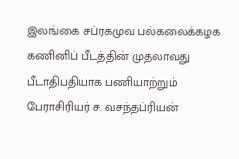இலங்கை சப்ரகமுவ பல்கலைக்கழக கணினிப் பீடத்தின் முதலாவது பீடாதிபதியாக பணியாற்றும் பேராசிரியர் ச. வசந்தப்ரியன்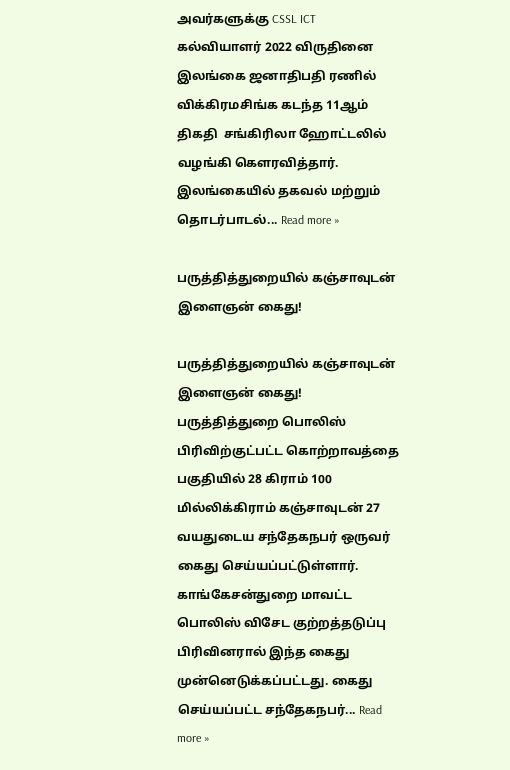அவர்களுக்கு CSSL ICT கல்வியாளர் 2022 விருதினை இலங்கை ஜனாதிபதி ரணில் விக்கிரமசிங்க கடந்த 11ஆம் திகதி  சங்கிரிலா ஹோட்டலில் வழங்கி கௌரவித்தார். இலங்கையில் தகவல் மற்றும் தொடர்பாடல்... Read more »

பருத்தித்துறையில் கஞ்சாவுடன் இளைஞன் கைது!

பருத்தித்துறையில் கஞ்சாவுடன் இளைஞன் கைது! பருத்தித்துறை பொலிஸ் பிரிவிற்குட்பட்ட கொற்றாவத்தை பகுதியில் 28 கிராம் 100 மில்லிக்கிராம் கஞ்சாவுடன் 27 வயதுடைய சந்தேகநபர் ஒருவர் கைது செய்யப்பட்டுள்ளார். காங்கேசன்துறை மாவட்ட பொலிஸ் விசேட குற்றத்தடுப்பு பிரிவினரால் இந்த கைது முன்னெடுக்கப்பட்டது. கைது செய்யப்பட்ட சந்தேகநபர்... Read more »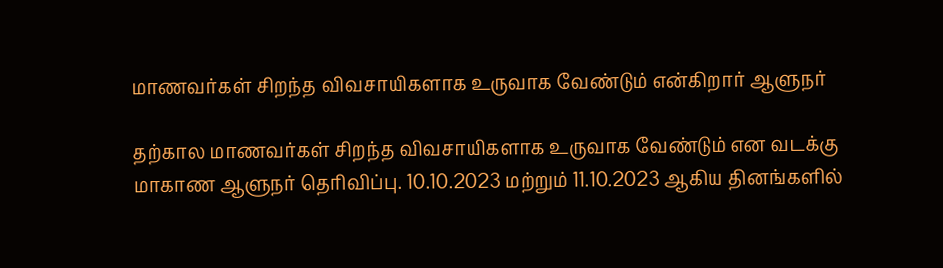மாணவர்கள் சிறந்த விவசாயிகளாக உருவாக வேண்டும் என்கிறார் ஆளுநர்

தற்கால மாணவர்கள் சிறந்த விவசாயிகளாக உருவாக வேண்டும் என வடக்கு மாகாண ஆளுநர் தெரிவிப்பு. 10.10.2023 மற்றும் 11.10.2023 ஆகிய தினங்களில்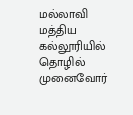மல்லாவி மத்திய கல்லூரியில் தொழில் முனைவோர்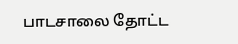பாடசாலை தோட்ட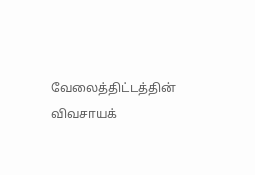வேலைத்திட்டத்தின் விவசாயக்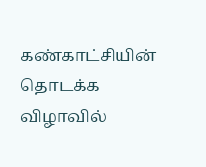கண்காட்சியின் தொடக்க விழாவில்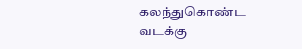கலந்துகொண்ட வடக்கு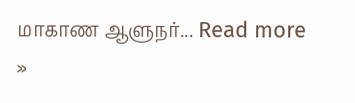மாகாண ஆளுநர்... Read more »